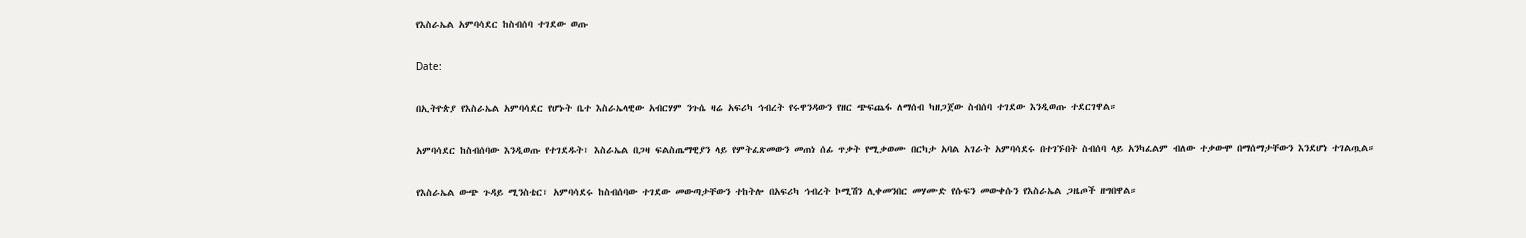የእስራኤል አምባሳደር ከስብሰባ ተገደው ወጡ

Date:

በኢትዮጵያ የእስራኤል አምባሳደር የሆኑት ቤተ እስራኤላዊው አብርሃም ንጉሴ ዛሬ አፍሪካ ኅብረት የሩዋንዳውን የዘር ጭፍጨፋ ለማሰብ ካዘጋጀው ስብሰባ ተገደው እንዲወጡ ተደርገዋል።

አምባሳደር ከስብሰባው እንዲወጡ የተገደዱት፣ እስራኤል በጋዛ ፍልስጤማዊያን ላይ የምትፈጽመውን መጠነ ሰፊ ጥቃት የሚቃወሙ በርካታ አባል አገራት አምባሳደሩ በተገኙበት ስብሰባ ላይ አንካፈልም ብለው ተቃውሞ በማሰማታቸውን እንደሆነ ተገልጧል።

የእስራኤል ውጭ ጉዳይ ሚንስቴር፣ አምባሳደሩ ከስብሰባው ተገደው መውጣታቸውን ተከትሎ በአፍሪካ ኅብረት ኮሚሽን ሊቀመንበር መሃሙድ የሱፍን መውቀሱን የእስራኤል ጋዜጦች ዘግበዋል።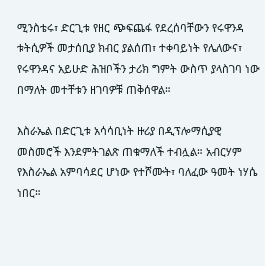ሚንስቴሩ፣ ድርጊቱ የዘር ጭፍጨፋ የደረሰባቸውን የሩዋንዳ ቱትሲዎች መታሰቢያ ክብር ያልሰጠ፣ ተቀባይነት የሌለውና፣ የሩዋንዳና አይሁድ ሕዝቦችን ታሪክ ግምት ውስጥ ያላስገባ ነው በማለት መተቸቱን ዘገባዎቹ ጠቅሰዋል።

እስራኤል በድርጊቱ አሳሳቢነት ዙሪያ በዲፕሎማሲያዊ መስመሮች እንደምትገልጽ ጠቁማለች ተብሏል። አብርሃም የእስራኤል አምባሳደር ሆነው የተሾሙት፣ ባለፈው ዓመት ነሃሴ ነበር።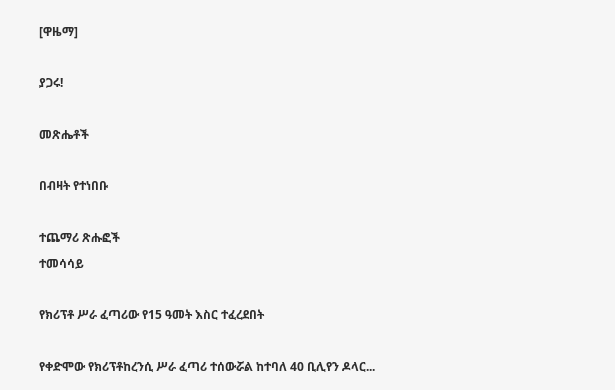[ዋዜማ]

ያጋሩ!

መጽሔቶች

በብዛት የተነበቡ

ተጨማሪ ጽሑፎች
ተመሳሳይ

የክሪፕቶ ሥራ ፈጣሪው የ15 ዓመት እስር ተፈረደበት

የቀድሞው የክሪፕቶከረንሲ ሥራ ፈጣሪ ተሰውሯል ከተባለ 40 ቢሊየን ዶላር...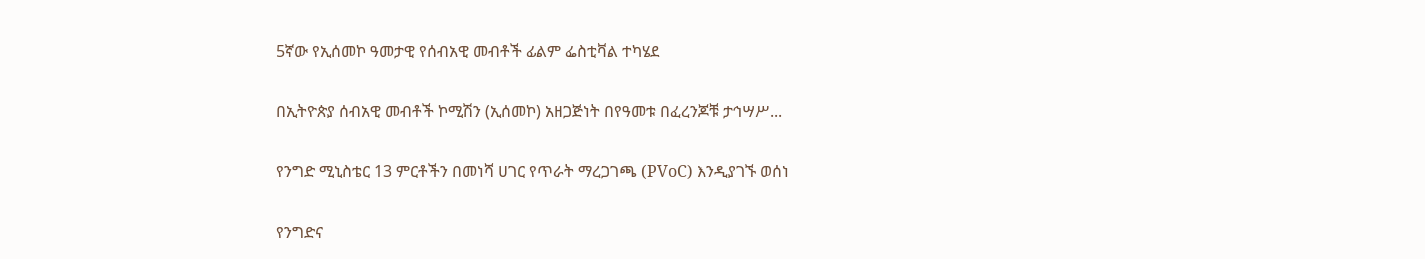5ኛው የኢሰመኮ ዓመታዊ የሰብአዊ መብቶች ፊልም ፌስቲቫል ተካሄደ

በኢትዮጵያ ሰብአዊ መብቶች ኮሚሽን (ኢሰመኮ) አዘጋጅነት በየዓመቱ በፈረንጆቹ ታኅሣሥ...

የንግድ ሚኒስቴር 13 ምርቶችን በመነሻ ሀገር የጥራት ማረጋገጫ (PVoC) እንዲያገኙ ወሰነ

የንግድና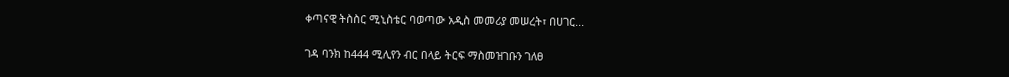ቀጣናዊ ትስስር ሚኒስቴር ባወጣው አዲስ መመሪያ መሠረት፣ በሀገር...

ገዳ ባንክ ከ444 ሚሊየን ብር በላይ ትርፍ ማስመዝገቡን ገለፀ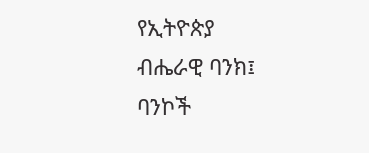የኢትዮጵያ ብሔራዊ ባንክ፤ ባንኮች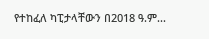የተከፈለ ካፒታላቸውን በ2018 ዓ.ም...